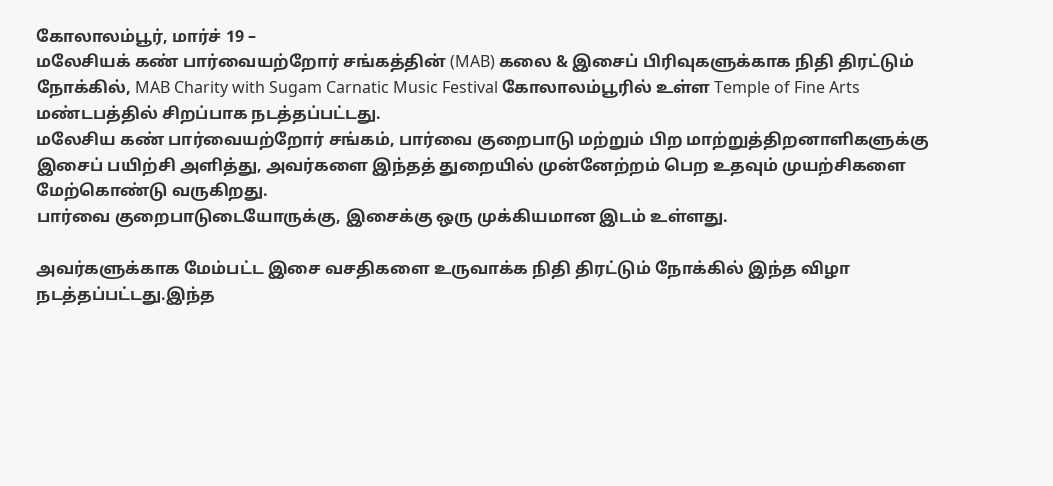கோலாலம்பூர், மார்ச் 19 –
மலேசியக் கண் பார்வையற்றோர் சங்கத்தின் (MAB) கலை & இசைப் பிரிவுகளுக்காக நிதி திரட்டும் நோக்கில், MAB Charity with Sugam Carnatic Music Festival கோலாலம்பூரில் உள்ள Temple of Fine Arts மண்டபத்தில் சிறப்பாக நடத்தப்பட்டது.
மலேசிய கண் பார்வையற்றோர் சங்கம், பார்வை குறைபாடு மற்றும் பிற மாற்றுத்திறனாளிகளுக்கு இசைப் பயிற்சி அளித்து, அவர்களை இந்தத் துறையில் முன்னேற்றம் பெற உதவும் முயற்சிகளை மேற்கொண்டு வருகிறது.
பார்வை குறைபாடுடையோருக்கு, இசைக்கு ஒரு முக்கியமான இடம் உள்ளது.

அவர்களுக்காக மேம்பட்ட இசை வசதிகளை உருவாக்க நிதி திரட்டும் நோக்கில் இந்த விழா நடத்தப்பட்டது.இந்த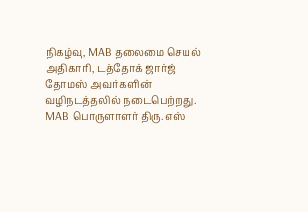நிகழ்வு, MAB தலைமை செயல் அதிகாரி, டத்தோக் ஜார்ஜ் தோமஸ் அவர்களின் வழிநடத்தலில் நடைபெற்றது.
MAB பொருளாளர் திரு. எஸ்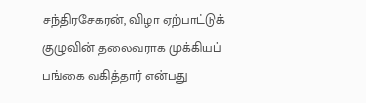சந்திரசேகரன், விழா ஏற்பாட்டுக் குழுவின் தலைவராக முக்கியப் பங்கை வகித்தார் என்பது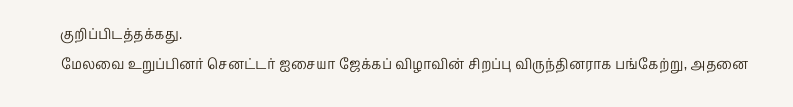குறிப்பிடத்தக்கது.
மேலவை உறுப்பினர் செனட்டர் ஐசையா ஜேக்கப் விழாவின் சிறப்பு விருந்தினராக பங்கேற்று, அதனை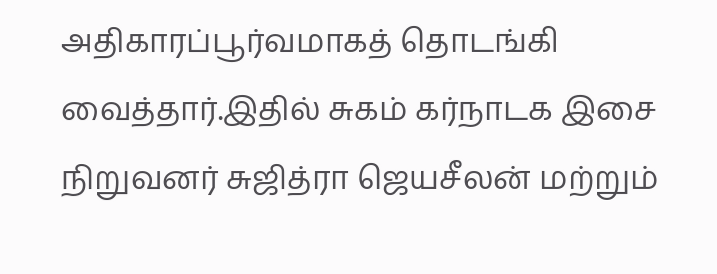அதிகாரப்பூர்வமாகத் தொடங்கி வைத்தார்.இதில் சுகம் கர்நாடக இசை நிறுவனர் சுஜித்ரா ஜெயசீலன் மற்றும்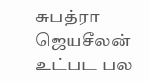சுபத்ரா ஜெயசீலன் உட்பட பல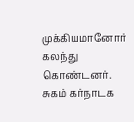முக்கியமானோர் கலந்து கொண்டனர்.
சுகம் கர்நாடக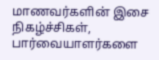மாணவர்களின் இசை நிகழ்ச்சிகள், பார்வையாளர்களை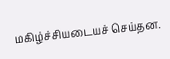மகிழ்ச்சியடையச் செய்தன.